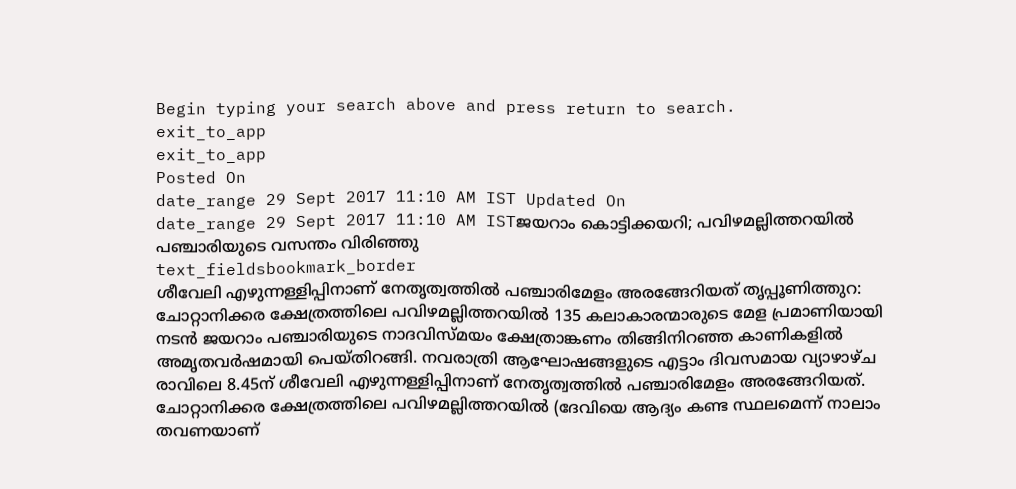Begin typing your search above and press return to search.
exit_to_app
exit_to_app
Posted On
date_range 29 Sept 2017 11:10 AM IST Updated On
date_range 29 Sept 2017 11:10 AM ISTജയറാം കൊട്ടിക്കയറി; പവിഴമല്ലിത്തറയിൽ പഞ്ചാരിയുടെ വസന്തം വിരിഞ്ഞു
text_fieldsbookmark_border
ശീവേലി എഴുന്നള്ളിപ്പിനാണ് നേതൃത്വത്തിൽ പഞ്ചാരിമേളം അരങ്ങേറിയത് തൃപ്പൂണിത്തുറ: ചോറ്റാനിക്കര ക്ഷേത്രത്തിലെ പവിഴമല്ലിത്തറയിൽ 135 കലാകാരന്മാരുടെ മേള പ്രമാണിയായി നടൻ ജയറാം പഞ്ചാരിയുടെ നാദവിസ്മയം ക്ഷേത്രാങ്കണം തിങ്ങിനിറഞ്ഞ കാണികളിൽ അമൃതവർഷമായി പെയ്തിറങ്ങി. നവരാത്രി ആഘോഷങ്ങളുടെ എട്ടാം ദിവസമായ വ്യാഴാഴ്ച രാവിലെ 8.45ന് ശീവേലി എഴുന്നള്ളിപ്പിനാണ് നേതൃത്വത്തിൽ പഞ്ചാരിമേളം അരങ്ങേറിയത്. ചോറ്റാനിക്കര ക്ഷേത്രത്തിലെ പവിഴമല്ലിത്തറയിൽ (ദേവിയെ ആദ്യം കണ്ട സ്ഥലമെന്ന് നാലാം തവണയാണ്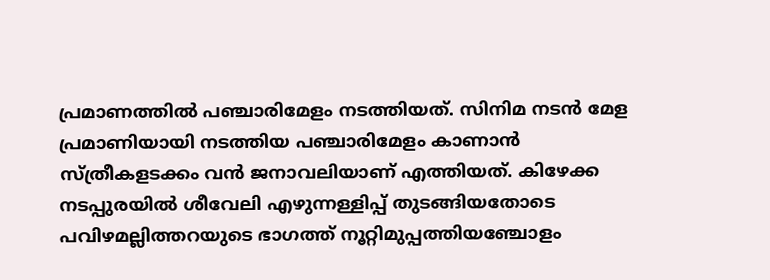പ്രമാണത്തിൽ പഞ്ചാരിമേളം നടത്തിയത്. സിനിമ നടൻ മേള പ്രമാണിയായി നടത്തിയ പഞ്ചാരിമേളം കാണാൻ സ്ത്രീകളടക്കം വൻ ജനാവലിയാണ് എത്തിയത്. കിഴേക്ക നടപ്പുരയിൽ ശീവേലി എഴുന്നള്ളിപ്പ് തുടങ്ങിയതോടെ പവിഴമല്ലിത്തറയുടെ ഭാഗത്ത് നൂറ്റിമുപ്പത്തിയഞ്ചോളം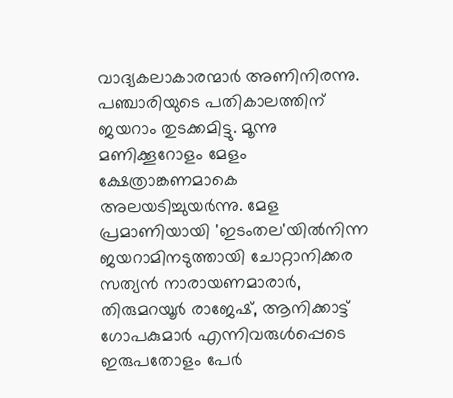വാദ്യകലാകാരന്മാർ അണിനിരന്നു. പഞ്ചാരിയുടെ പതികാലത്തിന് ജയറാം തുടക്കമിട്ടു. മൂന്നു മണിക്കൂറോളം മേളം ക്ഷേത്രാങ്കണമാകെ അലയടിച്ചുയർന്നു. മേള പ്രമാണിയായി 'ഇടംതല'യിൽനിന്ന ജയറാമിനടുത്തായി ചോറ്റാനിക്കര സത്യൻ നാരായണമാരാർ, തിരുമറയൂർ രാജേഷ്, ആനിക്കാട്ട് ഗോപകുമാർ എന്നിവരുൾപ്പെടെ ഇരുപതോളം പേർ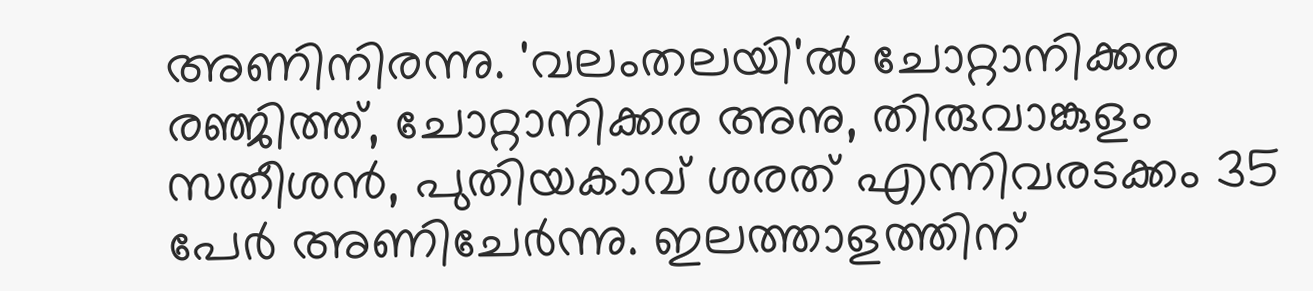അണിനിരന്നു. 'വലംതലയി'ൽ ചോറ്റാനിക്കര രഞ്ജിത്ത്, ചോറ്റാനിക്കര അനു, തിരുവാങ്കുളം സതീശൻ, പുതിയകാവ് ശരത് എന്നിവരടക്കം 35 പേർ അണിചേർന്നു. ഇലത്താളത്തിന്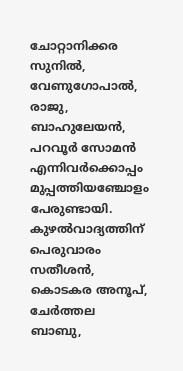ചോറ്റാനിക്കര സുനിൽ, വേണുഗോപാൽ, രാജു, ബാഹുലേയൻ, പറവൂർ സോമൻ എന്നിവർക്കൊപ്പം മുപ്പത്തിയഞ്ചോളം പേരുണ്ടായി. കുഴൽവാദ്യത്തിന് പെരുവാരം സതീശൻ, കൊടകര അനൂപ്, ചേർത്തല ബാബു,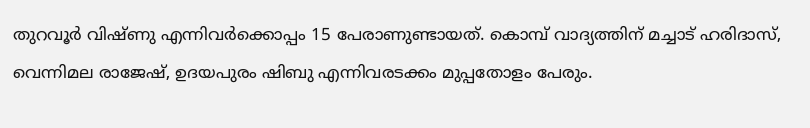തുറവൂർ വിഷ്ണു എന്നിവർക്കൊപ്പം 15 പേരാണുണ്ടായത്. കൊമ്പ് വാദ്യത്തിന് മച്ചാട് ഹരിദാസ്, വെന്നിമല രാജേഷ്, ഉദയപുരം ഷിബു എന്നിവരടക്കം മുപ്പതോളം പേരും.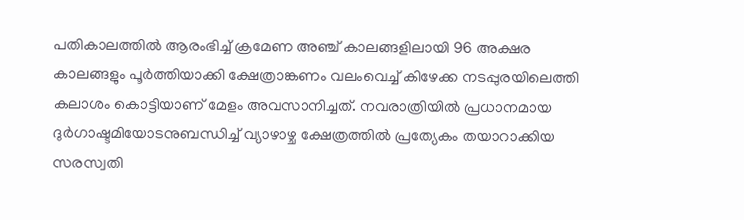പതികാലത്തിൽ ആരംഭിച്ച് ക്രമേണ അഞ്ച് കാലങ്ങളിലായി 96 അക്ഷര കാലങ്ങളും പൂർത്തിയാക്കി ക്ഷേത്രാങ്കണം വലംവെച്ച് കിഴേക്ക നടപ്പുരയിലെത്തി കലാശം കൊട്ടിയാണ് മേളം അവസാനിച്ചത്. നവരാത്രിയിൽ പ്രധാനമായ ദുർഗാഷ്ടമിയോടനുബന്ധിച്ച് വ്യാഴാഴ്ച ക്ഷേത്രത്തിൽ പ്രത്യേകം തയാറാക്കിയ സരസ്വതി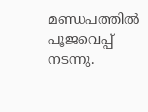മണ്ഡപത്തിൽ പൂജവെപ്പ് നടന്നു.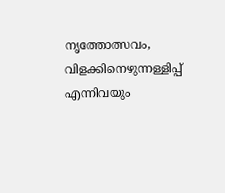നൃത്തോത്സവം, വിളക്കിനെഴുന്നള്ളിപ്പ് എന്നിവയും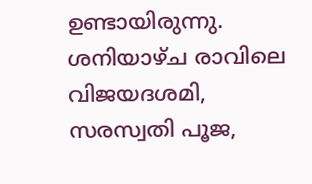ഉണ്ടായിരുന്നു. ശനിയാഴ്ച രാവിലെ വിജയദശമി, സരസ്വതി പൂജ,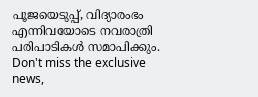പൂജയെടുപ്പ്, വിദ്യാരംഭം എന്നിവയോടെ നവരാത്രി പരിപാടികൾ സമാപിക്കും.
Don't miss the exclusive news,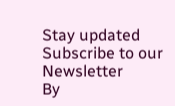Stay updated
Subscribe to our Newsletter
By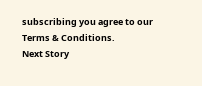subscribing you agree to our Terms & Conditions.
Next Story